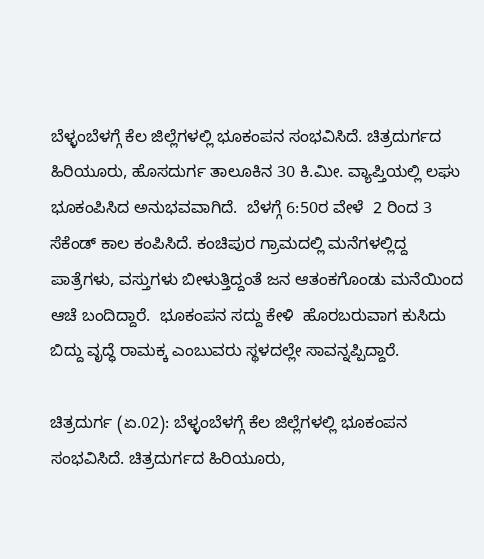ಬೆಳ್ಳಂಬೆಳಗ್ಗೆ ಕೆಲ ಜಿಲ್ಲೆಗಳಲ್ಲಿ ಭೂಕಂಪನ ಸಂಭವಿಸಿದೆ. ಚಿತ್ರದುರ್ಗದ ಹಿರಿಯೂರು, ಹೊಸದುರ್ಗ ತಾಲೂಕಿನ 30 ಕಿ.ಮೀ. ವ್ಯಾಪ್ತಿಯಲ್ಲಿ ಲಘು ಭೂಕಂಪಿಸಿದ ಅನುಭವವಾಗಿದೆ.  ಬೆಳಗ್ಗೆ 6:50ರ ವೇಳೆ  2 ರಿಂದ 3 ಸೆಕೆಂಡ್ ಕಾಲ ಕಂಪಿಸಿದೆ. ಕಂಚಿಪುರ ಗ್ರಾಮದಲ್ಲಿ ಮನೆಗಳಲ್ಲಿದ್ದ ಪಾತ್ರೆಗಳು, ವಸ್ತುಗಳು ಬೀಳುತ್ತಿದ್ದಂತೆ ಜನ ಆತಂಕಗೊಂಡು ಮನೆಯಿಂದ ಆಚೆ ಬಂದಿದ್ದಾರೆ.  ಭೂಕಂಪನ ಸದ್ದು ಕೇಳಿ  ಹೊರಬರುವಾಗ ಕುಸಿದು ಬಿದ್ದು ವೃದ್ಧೆ ರಾಮಕ್ಕ ಎಂಬುವರು ಸ್ಥಳದಲ್ಲೇ ಸಾವನ್ನಪ್ಪಿದ್ದಾರೆ.

ಚಿತ್ರದುರ್ಗ (ಏ.02): ಬೆಳ್ಳಂಬೆಳಗ್ಗೆ ಕೆಲ ಜಿಲ್ಲೆಗಳಲ್ಲಿ ಭೂಕಂಪನ ಸಂಭವಿಸಿದೆ. ಚಿತ್ರದುರ್ಗದ ಹಿರಿಯೂರು,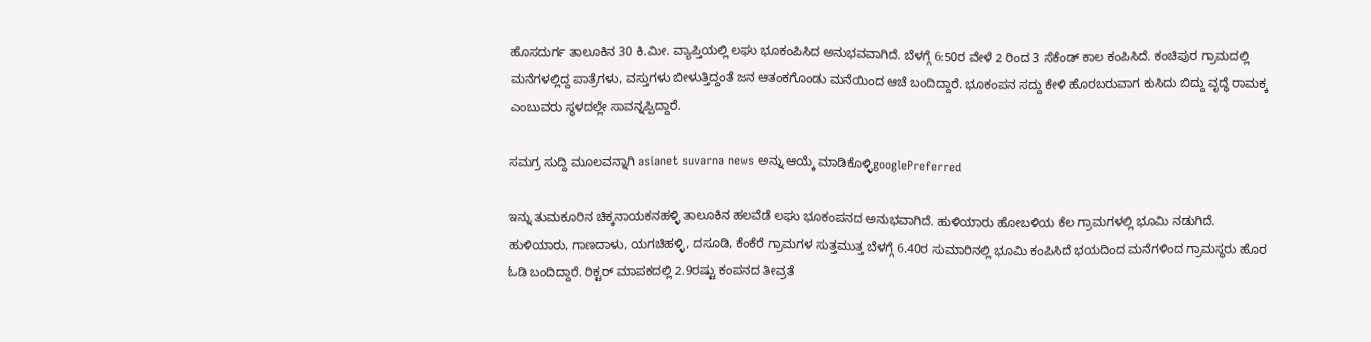ಹೊಸದುರ್ಗ ತಾಲೂಕಿನ 30 ಕಿ.ಮೀ. ವ್ಯಾಪ್ತಿಯಲ್ಲಿ ಲಘು ಭೂಕಂಪಿಸಿದ ಅನುಭವವಾಗಿದೆ. ಬೆಳಗ್ಗೆ 6:50ರ ವೇಳೆ 2 ರಿಂದ 3 ಸೆಕೆಂಡ್ ಕಾಲ ಕಂಪಿಸಿದೆ. ಕಂಚಿಪುರ ಗ್ರಾಮದಲ್ಲಿ ಮನೆಗಳಲ್ಲಿದ್ದ ಪಾತ್ರೆಗಳು, ವಸ್ತುಗಳು ಬೀಳುತ್ತಿದ್ದಂತೆ ಜನ ಆತಂಕಗೊಂಡು ಮನೆಯಿಂದ ಆಚೆ ಬಂದಿದ್ದಾರೆ. ಭೂಕಂಪನ ಸದ್ದು ಕೇಳಿ ಹೊರಬರುವಾಗ ಕುಸಿದು ಬಿದ್ದು ವೃದ್ಧೆ ರಾಮಕ್ಕ ಎಂಬುವರು ಸ್ಥಳದಲ್ಲೇ ಸಾವನ್ನಪ್ಪಿದ್ದಾರೆ.

ಸಮಗ್ರ ಸುದ್ದಿ ಮೂಲವನ್ನಾಗಿ asianet suvarna news ಅನ್ನು ಆಯ್ಕೆ ಮಾಡಿಕೊಳ್ಳಿgooglePreferred

ಇನ್ನು ತುಮಕೂರಿನ ಚಿಕ್ಕನಾಯಕನಹಳ್ಳಿ ತಾಲೂಕಿನ ಹಲವೆಡೆ ಲಘು ಭೂಕಂಪನದ ಅನುಭವಾಗಿದೆ. ಹುಳಿಯಾರು ಹೋಬಳಿಯ ಕೆಲ ಗ್ರಾಮಗಳಲ್ಲಿ ಭೂಮಿ ನಡುಗಿದೆ. ಹುಳಿಯಾರು, ಗಾಣದಾಳು, ಯಗಚಿಹಳ್ಳಿ, ದಸೂಡಿ, ಕೆಂಕೆರೆ ಗ್ರಾಮಗಳ ಸುತ್ತಮುತ್ತ ಬೆಳಗ್ಗೆ 6.40ರ ಸುಮಾರಿನಲ್ಲಿ ಭೂಮಿ ಕಂಪಿಸಿದೆ ಭಯದಿಂದ ಮನೆಗಳಿಂದ ಗ್ರಾಮಸ್ಥರು ಹೊರ ಓಡಿ ಬಂದಿದ್ದಾರೆ. ರಿಕ್ಟರ್ ಮಾಪಕದಲ್ಲಿ 2.9ರಷ್ಟು ಕಂಪನದ ತೀವ್ರತೆ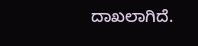ದಾಖಲಾಗಿದೆ.